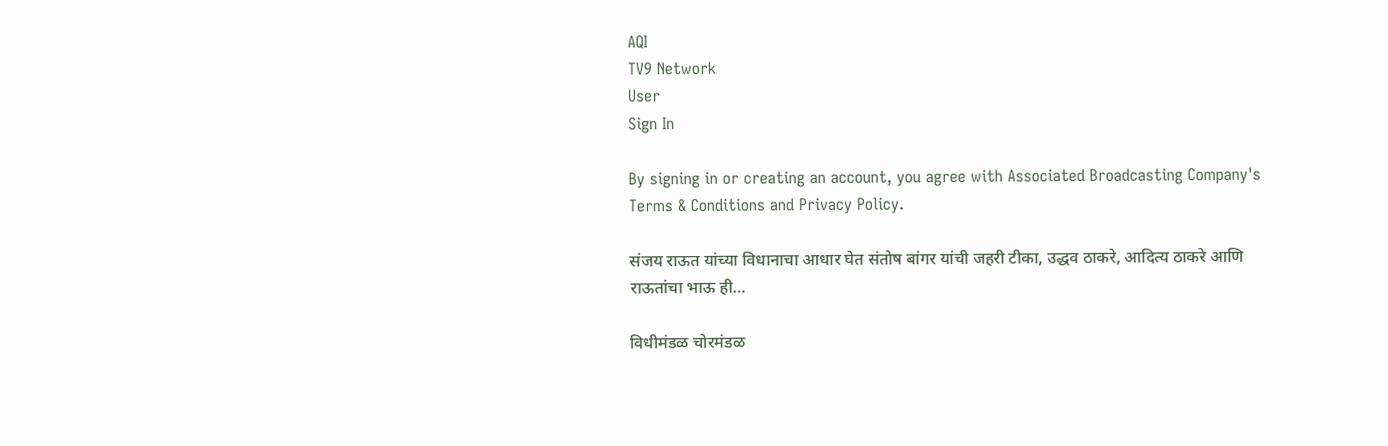AQI
TV9 Network
User
Sign In

By signing in or creating an account, you agree with Associated Broadcasting Company's Terms & Conditions and Privacy Policy.

संजय राऊत यांच्या विधानाचा आधार घेत संतोष बांगर यांची जहरी टीका, उद्धव ठाकरे, आदित्य ठाकरे आणि राऊतांचा भाऊ ही…

विधीमंडळ चोरमंडळ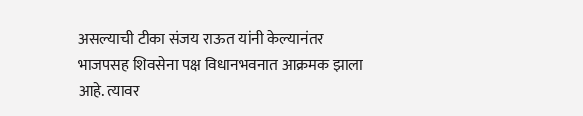असल्याची टीका संजय राऊत यांनी केल्यानंतर भाजपसह शिवसेना पक्ष विधानभवनात आक्रमक झाला आहे. त्यावर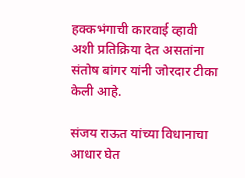हक्कभंगाची कारवाई व्हावी अशी प्रतिक्रिया देत असतांना संतोष बांगर यांनी जोरदार टीका केली आहे.

संजय राऊत यांच्या विधानाचा आधार घेत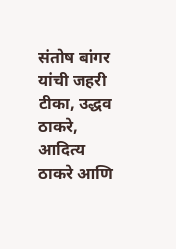संतोष बांगर यांची जहरी टीका, उद्धव ठाकरे, आदित्य ठाकरे आणि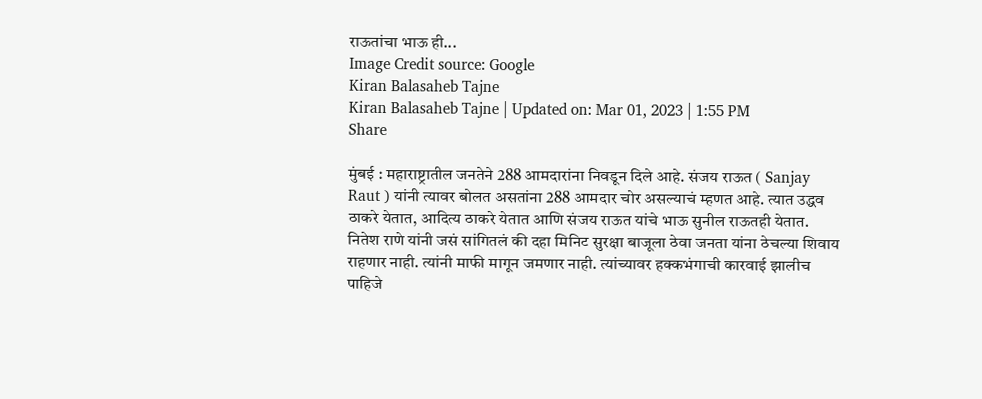राऊतांचा भाऊ ही...
Image Credit source: Google
Kiran Balasaheb Tajne
Kiran Balasaheb Tajne | Updated on: Mar 01, 2023 | 1:55 PM
Share

मुंबई : महाराष्ट्रातील जनतेने 288 आमदारांना निवडून दिले आहे. संजय राऊत ( Sanjay Raut ) यांनी त्यावर बोलत असतांना 288 आमदार चोर असल्याचं म्हणत आहे. त्यात उद्धव ठाकरे येतात, आदित्य ठाकरे येतात आणि संजय राऊत यांचे भाऊ सुनील राऊतही येतात. नितेश राणे यांनी जसं सांगितलं की दहा मिनिट सुरक्षा बाजूला ठेवा जनता यांना ठेचल्या शिवाय राहणार नाही. त्यांनी माफी मागून जमणार नाही. त्यांच्यावर हक्कभंगाची कारवाई झालीच पाहिजे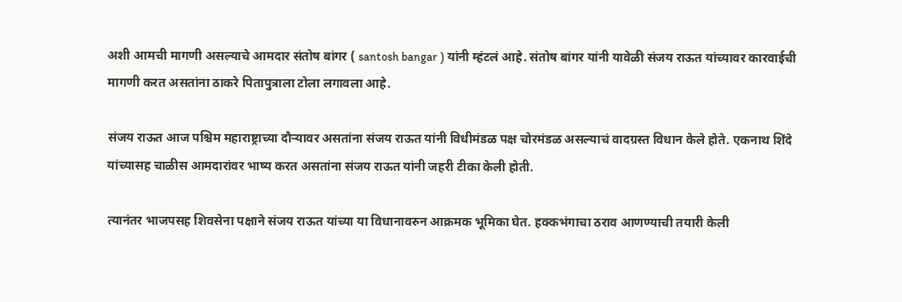अशी आमची मागणी असल्याचे आमदार संतोष बांगर ( santosh bangar ) यांनी म्हंटलं आहे. संतोष बांगर यांनी यावेळी संजय राऊत यांच्यावर कारवाईची मागणी करत असतांना ठाकरे पितापुत्राला टोला लगावला आहे.

संजय राऊत आज पश्चिम महाराष्ट्राच्या दौऱ्यावर असतांना संजय राऊत यांनी विधीमंडळ पक्ष चोरमंडळ असल्याचं वादग्रस्त विधान केले होते. एकनाथ शिंदे यांच्यासह चाळीस आमदारांवर भाष्य करत असतांना संजय राऊत यांनी जहरी टीका केली होती.

त्यानंतर भाजपसह शिवसेना पक्षाने संजय राऊत यांच्या या विधानावरुन आक्रमक भूमिका घेत. हक्कभंगाचा ठराव आणण्याची तयारी केली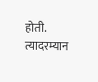होती. त्यादरम्यान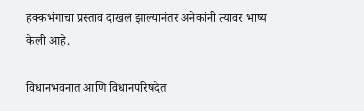हक्कभंगाचा प्रस्ताव दाखल झाल्यानंतर अनेकांनी त्यावर भाष्य केली आहे.

विधानभवनात आणि विधानपरिषदेत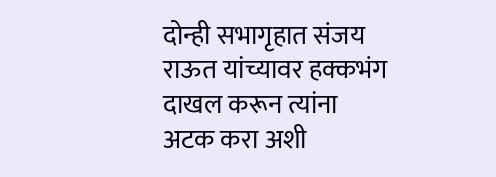दोन्ही सभागृहात संजय राऊत यांच्यावर हक्कभंग दाखल करून त्यांना अटक करा अशी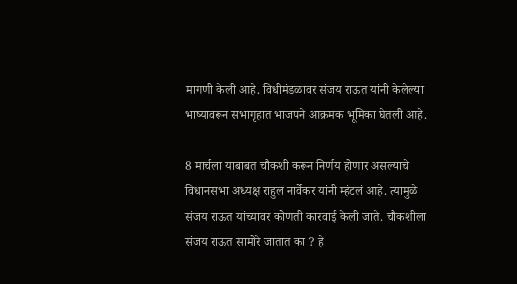मागणी केली आहे. विधीमंडळावर संजय राऊत यांनी केलेल्या भाष्यावरून सभागृहात भाजपने आक्रमक भूमिका घेतली आहे.

8 मार्चला याबाबत चौकशी करून निर्णय होणार असल्याचे विधानसभा अध्यक्ष राहुल नार्वेकर यांनी म्हंटलं आहे. त्यामुळे संजय राऊत यांच्यावर कोणती कारवाई केली जाते. चौकशीला संजय राऊत सामोरे जातात का ? हे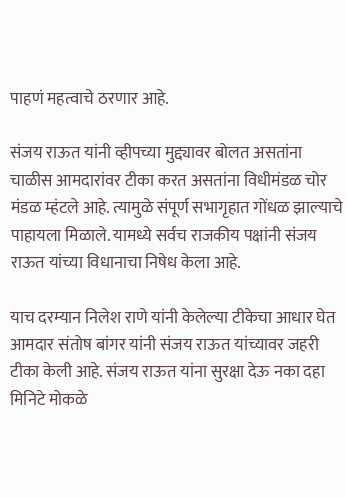पाहणं महत्वाचे ठरणार आहे.

संजय राऊत यांनी व्हीपच्या मुद्द्यावर बोलत असतांना चाळीस आमदारांवर टीका करत असतांना विधीमंडळ चोर मंडळ म्हंटले आहे. त्यामुळे संपूर्ण सभागृहात गोंधळ झाल्याचे पाहायला मिळाले. यामध्ये सर्वच राजकीय पक्षांनी संजय राऊत यांच्या विधानाचा निषेध केला आहे.

याच दरम्यान निलेश राणे यांनी केलेल्या टीकेचा आधार घेत आमदार संतोष बांगर यांनी संजय राऊत यांच्यावर जहरी टीका केली आहे. संजय राऊत यांना सुरक्षा देऊ नका दहा मिनिटे मोकळे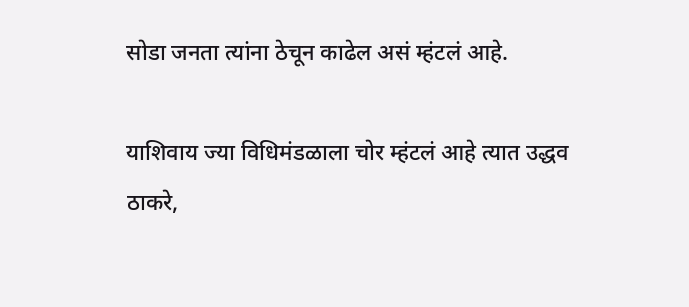सोडा जनता त्यांना ठेचून काढेल असं म्हंटलं आहे.

याशिवाय ज्या विधिमंडळाला चोर म्हंटलं आहे त्यात उद्धव ठाकरे,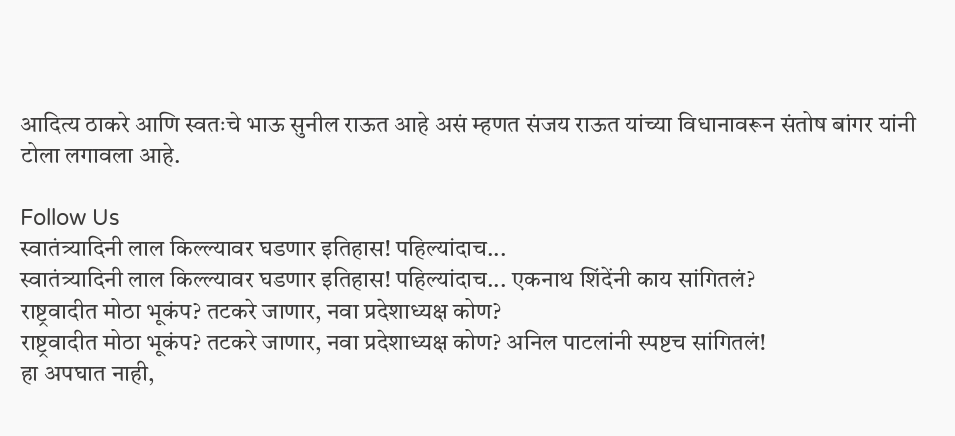आदित्य ठाकरे आणि स्वतःचे भाऊ सुनील राऊत आहे असं म्हणत संजय राऊत यांच्या विधानावरून संतोष बांगर यांनी टोला लगावला आहे.

Follow Us
स्वातंत्र्यादिनी लाल किल्ल्यावर घडणार इतिहास! पहिल्यांदाच...
स्वातंत्र्यादिनी लाल किल्ल्यावर घडणार इतिहास! पहिल्यांदाच... एकनाथ शिंदेंनी काय सांगितलं?
राष्ट्रवादीत मोठा भूकंप? तटकरे जाणार, नवा प्रदेशाध्यक्ष कोण?
राष्ट्रवादीत मोठा भूकंप? तटकरे जाणार, नवा प्रदेशाध्यक्ष कोण? अनिल पाटलांनी स्पष्टच सांगितलं!
हा अपघात नाही,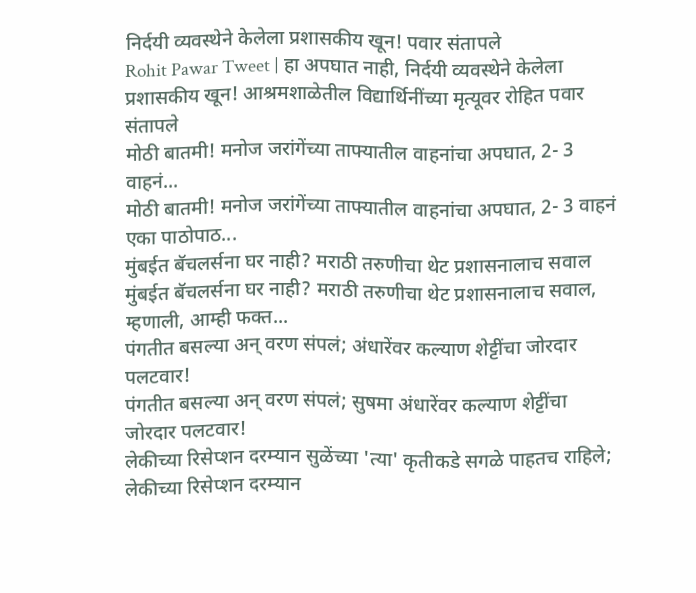निर्दयी व्यवस्थेने केलेला प्रशासकीय खून! पवार संतापले
Rohit Pawar Tweet | हा अपघात नाही, निर्दयी व्यवस्थेने केलेला प्रशासकीय खून! आश्रमशाळेतील विद्यार्थिनींच्या मृत्यूवर रोहित पवार संतापले
मोठी बातमी! मनोज जरांगेंच्या ताफ्यातील वाहनांचा अपघात, 2- 3 वाहनं...
मोठी बातमी! मनोज जरांगेंच्या ताफ्यातील वाहनांचा अपघात, 2- 3 वाहनं एका पाठोपाठ...
मुंबईत बॅचलर्सना घर नाही? मराठी तरुणीचा थेट प्रशासनालाच सवाल
मुंबईत बॅचलर्सना घर नाही? मराठी तरुणीचा थेट प्रशासनालाच सवाल, म्हणाली, आम्ही फक्त...
पंगतीत बसल्या अन् वरण संपलं; अंधारेंवर कल्याण शेट्टींचा जोरदार पलटवार!
पंगतीत बसल्या अन् वरण संपलं; सुषमा अंधारेंवर कल्याण शेट्टींचा जोरदार पलटवार!
लेकीच्या रिसेप्शन दरम्यान सुळेंच्या 'त्या' कृतीकडे सगळे पाहतच राहिले;
लेकीच्या रिसेप्शन दरम्यान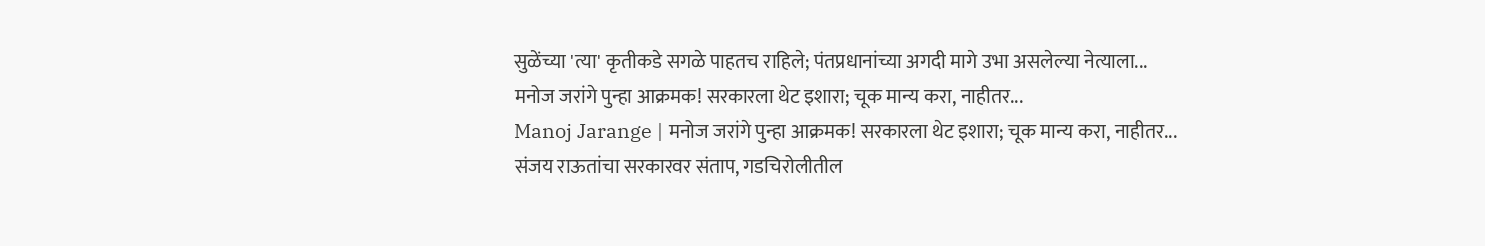सुळेंच्या 'त्या' कृतीकडे सगळे पाहतच राहिले; पंतप्रधानांच्या अगदी मागे उभा असलेल्या नेत्याला...
मनोज जरांगे पुन्हा आक्रमक! सरकारला थेट इशारा; चूक मान्य करा, नाहीतर...
Manoj Jarange | मनोज जरांगे पुन्हा आक्रमक! सरकारला थेट इशारा; चूक मान्य करा, नाहीतर...
संजय राऊतांचा सरकारवर संताप, गडचिरोलीतील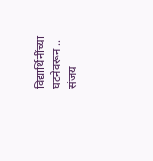विद्यार्थिनींच्या घटनेवरून ..
संजय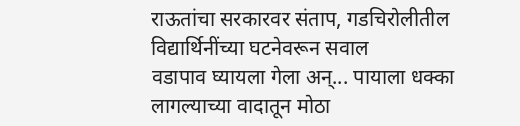राऊतांचा सरकारवर संताप, गडचिरोलीतील विद्यार्थिनींच्या घटनेवरून सवाल
वडापाव घ्यायला गेला अन्... पायाला धक्का लागल्याच्या वादातून मोठा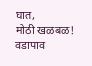घात,
मोठी खळबळ! वडापाव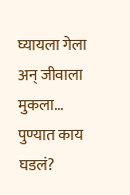घ्यायला गेला अन् जीवाला मुकला... पुण्यात काय घडलं?